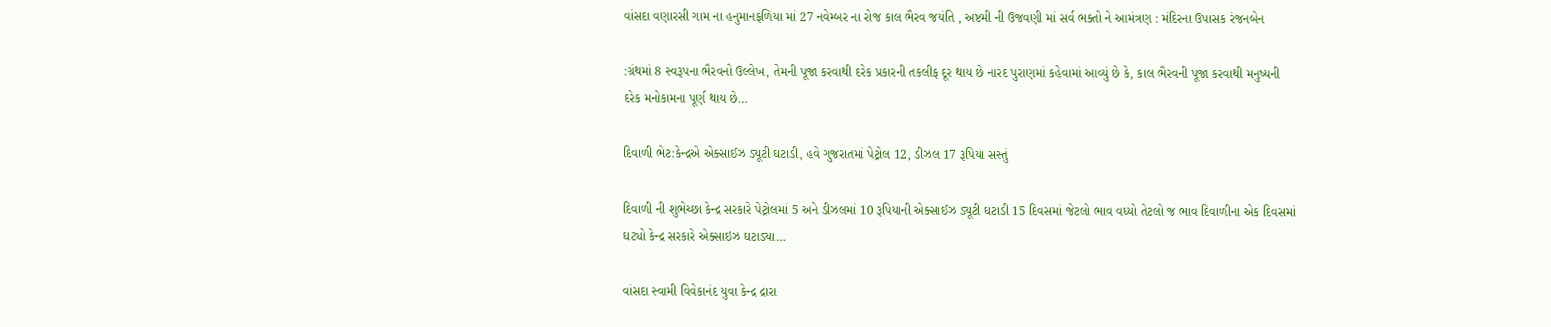વાંસદા વણારસી ગામ ના હનુમાનફળિયા માં 27 નવેમ્બર ના રોજ કાલ ભૈરવ જયંતિ , અષ્ટમી ની ઉજવણી માં સર્વ ભક્તો ને આમંત્રણ : મંદિરના ઉપાસક રંજનબેન

:ગ્રંથમાં 8 સ્વરૂપના ભૈરવનો ઉલ્લેખ, તેમની પૂજા કરવાથી દરેક પ્રકારની તકલીફ દૂર થાય છે નારદ પુરાણમાં કહેવામાં આવ્યું છે કે, કાલ ભૈરવની પૂજા કરવાથી મનુષ્યની દરેક મનોકામના પૂર્ણ થાય છે…

દિવાળી ભેટ:કેન્દ્રએ એક્સાઈઝ ડ્યૂટી ઘટાડી, હવે ગુજરાતમાં પેટ્રોલ 12, ડીઝલ 17 રૂપિયા સસ્તું

દિવાળી ની શુભેચ્છા કેન્દ્ર સરકારે પેટ્રોલમાં 5 અને ડીઝલમાં 10 રૂપિયાની એક્સાઈઝ ડ્યૂટી ઘટાડી 15 દિવસમાં જેટલો ભાવ વધ્યો તેટલો જ ભાવ દિવાળીના એક દિવસમાં ઘટ્યો કેન્દ્ર સરકારે એક્સાઇઝ ઘટાડ્યા…

વાંસદા સ્વામી વિવેકાનંદ યુવા કેન્દ્ર દ્રારા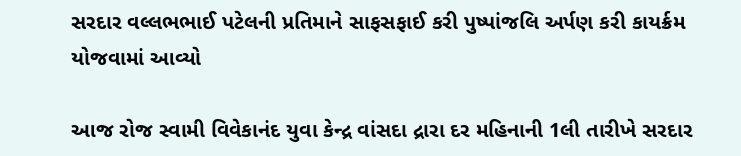સરદાર વલ્લભભાઈ પટેલની પ્રતિમાને સાફસફાઈ કરી પુષ્પાંજલિ અર્પણ કરી કાયર્ક્રમ યોજવામાં આવ્યો

આજ રોજ સ્વામી વિવેકાનંદ યુવા કેન્દ્ર વાંસદા દ્રારા દર મહિનાની 1લી તારીખે સરદાર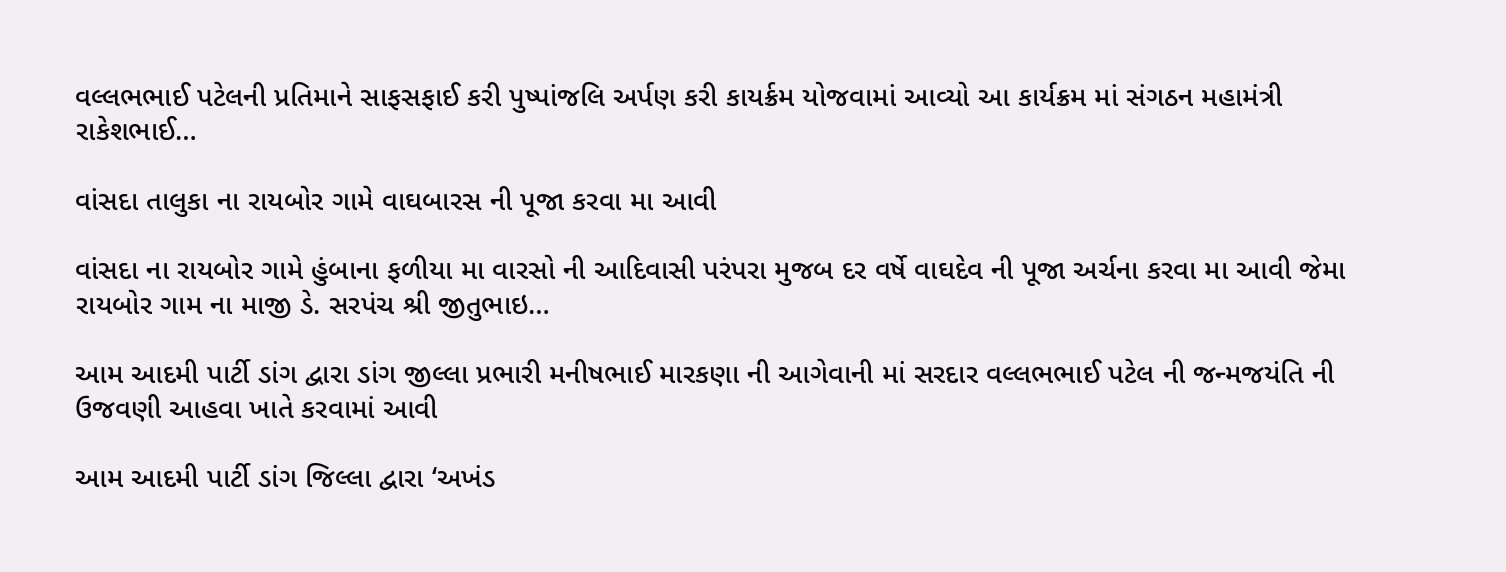વલ્લભભાઈ પટેલની પ્રતિમાને સાફસફાઈ કરી પુષ્પાંજલિ અર્પણ કરી કાયર્ક્રમ યોજવામાં આવ્યો આ કાર્યક્રમ માં સંગઠન મહામંત્રી રાકેશભાઈ…

વાંસદા તાલુકા ના રાયબોર ગામે વાઘબારસ ની પૂજા કરવા મા આવી

વાંસદા ના રાયબોર ગામે હુંબાના ફળીયા મા વારસો ની આદિવાસી પરંપરા મુજબ દર વર્ષે વાઘદેવ ની પૂજા અર્ચના કરવા મા આવી જેમા રાયબોર ગામ ના માજી ડે. સરપંચ શ્રી જીતુભાઇ…

આમ આદમી પાર્ટી ડાંગ દ્વારા ડાંગ જીલ્લા પ્રભારી મનીષભાઈ મારકણા ની આગેવાની માં સરદાર વલ્લભભાઈ પટેલ ની જન્મજયંતિ ની ઉજવણી આહવા ખાતે કરવામાં આવી

આમ આદમી પાર્ટી ડાંગ જિલ્લા દ્વારા ‘અખંડ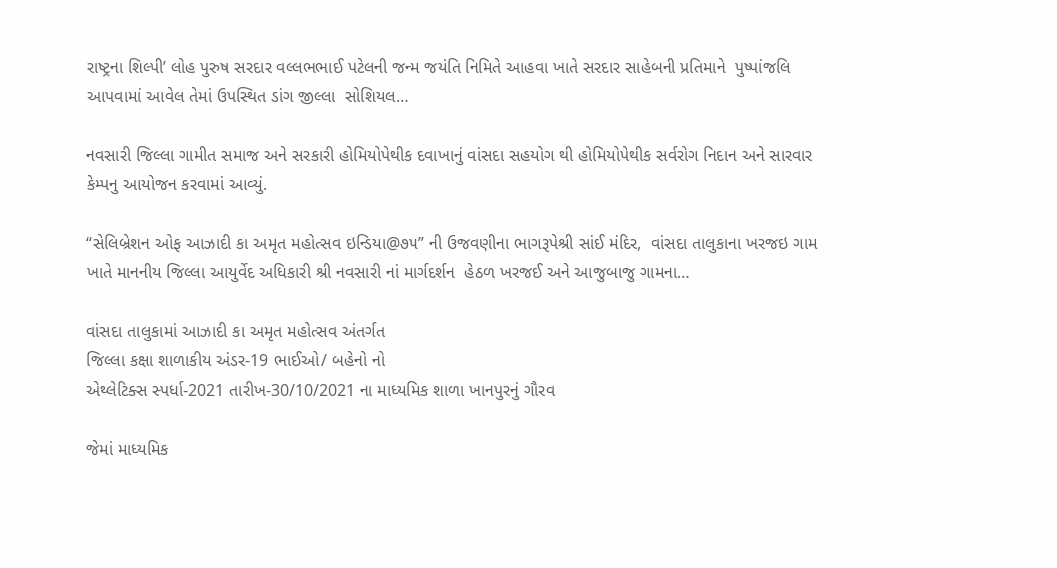રાષ્ટ્રના શિલ્પી’ લોહ પુરુષ સરદાર વલ્લભભાઈ પટેલની જન્મ જયંતિ નિમિતે આહવા ખાતે સરદાર સાહેબની પ્રતિમાને  પુષ્પાંજલિ આપવામાં આવેલ તેમાં ઉપસ્થિત ડાંગ જીલ્લા  સોશિયલ…

નવસારી જિલ્લા ગામીત સમાજ અને સરકારી હોમિયોપેથીક દવાખાનું વાંસદા સહયોગ થી હોમિયોપેથીક સર્વરોગ નિદાન અને સારવાર કેમ્પનુ આયોજન કરવામાં આવ્યું.

“સેલિબ્રેશન ઓફ આઝાદી કા અમૃત મહોત્સવ ઇન્ડિયા@૭૫” ની ઉજવણીના ભાગરૂપેશ્રી સાંઈ મંદિર,  વાંસદા તાલુકાના ખરજઇ ગામ ખાતે માનનીય જિલ્લા આયુર્વેદ અધિકારી શ્રી નવસારી નાં માર્ગદર્શન  હેઠળ ખરજઈ અને આજુબાજુ ગામના…

વાંસદા તાલુકામાં આઝાદી કા અમૃત મહોત્સવ અંતર્ગત
જિલ્લા કક્ષા શાળાકીય અંડર-19 ભાઈઓ/ બહેનો નો
એથ્લેટિક્સ સ્પર્ધા-2021 તારીખ-30/10/2021 ના માધ્યમિક શાળા ખાનપુરનું ગૌરવ

જેમાં માધ્યમિક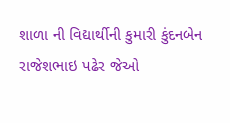શાળા ની વિદ્યાર્થીની કુમારી કુંદનબેન રાજેશભાઇ પઢેર જેઓ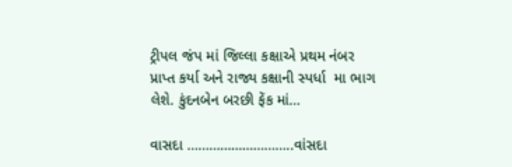ટ્રીપલ જંપ માં જિલ્લા કક્ષાએ પ્રથમ નંબર પ્રાપ્ત કર્યા અને રાજ્ય કક્ષાની સ્પર્ધા  મા ભાગ લેશે. કુંદનબેન બરછી ફેંક માં…

વાસદા ………………………..વાંસદા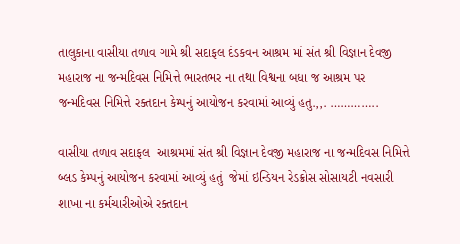તાલુકાના વાસીયા તળાવ ગામે શ્રી સદાફલ દંડકવન આશ્રમ માં સંત શ્રી વિજ્ઞાન દેવજી મહારાજ ના જન્મદિવસ નિમિત્તે ભારતભર ના તથા વિશ્વના બધા જ આશ્રમ પર જન્મદિવસ નિમિત્તે રક્તદાન કેમ્પનું આયોજન કરવામાં આવ્યું હતુ.,,. …………..

વાસીયા તળાવ સદાફલ  આશ્રમમાં સંત શ્રી વિજ્ઞાન દેવજી મહારાજ ના જન્મદિવસ નિમિત્તે બ્લડ કેમ્પનું આયોજન કરવામાં આવ્યું હતું  જેમાં ઇન્ડિયન રેડક્રોસ સોસાયટી નવસારી શાખા ના કર્મચારીઓએ રક્તદાન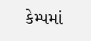કેમ્પમાં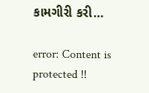કામગીરી કરી…

error: Content is protected !!